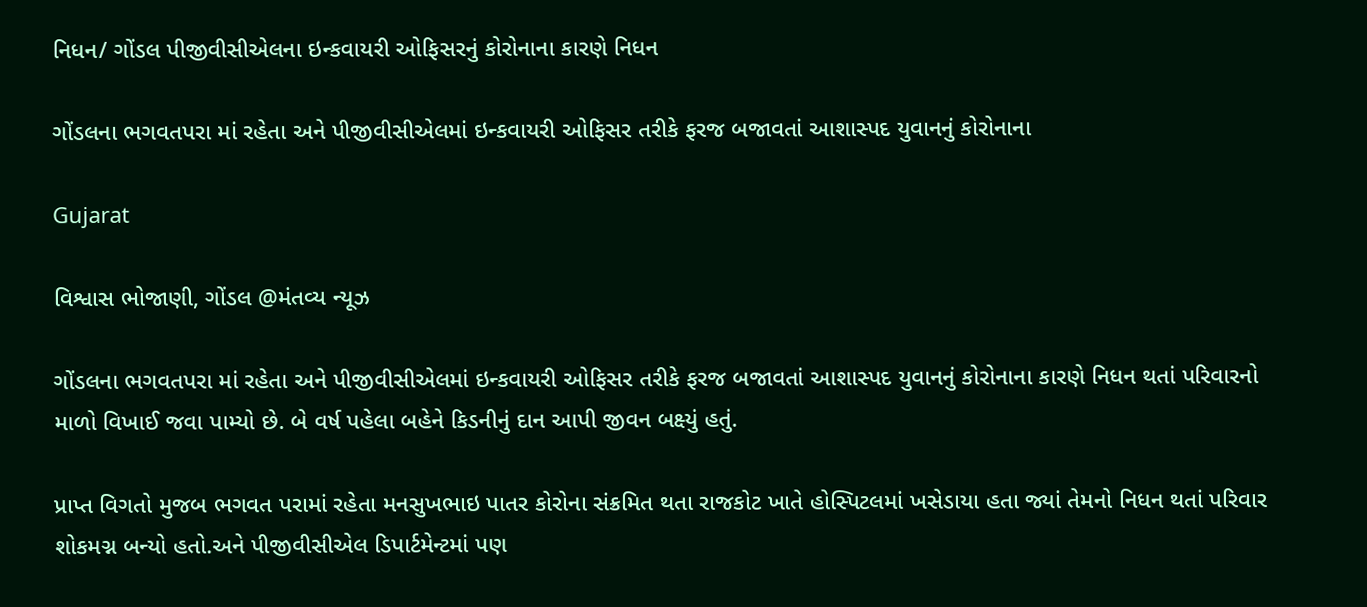નિધન/ ગોંડલ પીજીવીસીએલના ઇન્કવાયરી ઓફિસરનું કોરોનાના કારણે નિધન

ગોંડલના ભગવતપરા માં રહેતા અને પીજીવીસીએલમાં ઇન્કવાયરી ઓફિસર તરીકે ફરજ બજાવતાં આશાસ્પદ યુવાનનું કોરોનાના

Gujarat

વિશ્વાસ ભોજાણી, ગોંડલ @મંતવ્ય ન્યૂઝ

ગોંડલના ભગવતપરા માં રહેતા અને પીજીવીસીએલમાં ઇન્કવાયરી ઓફિસર તરીકે ફરજ બજાવતાં આશાસ્પદ યુવાનનું કોરોનાના કારણે નિધન થતાં પરિવારનો માળો વિખાઈ જવા પામ્યો છે. બે વર્ષ પહેલા બહેને કિડનીનું દાન આપી જીવન બક્ષ્યું હતું.

પ્રાપ્ત વિગતો મુજબ ભગવત પરામાં રહેતા મનસુખભાઇ પાતર કોરોના સંક્રમિત થતા રાજકોટ ખાતે હોસ્પિટલમાં ખસેડાયા હતા જ્યાં તેમનો નિધન થતાં પરિવાર શોકમગ્ન બન્યો હતો.અને પીજીવીસીએલ ડિપાર્ટમેન્ટમાં પણ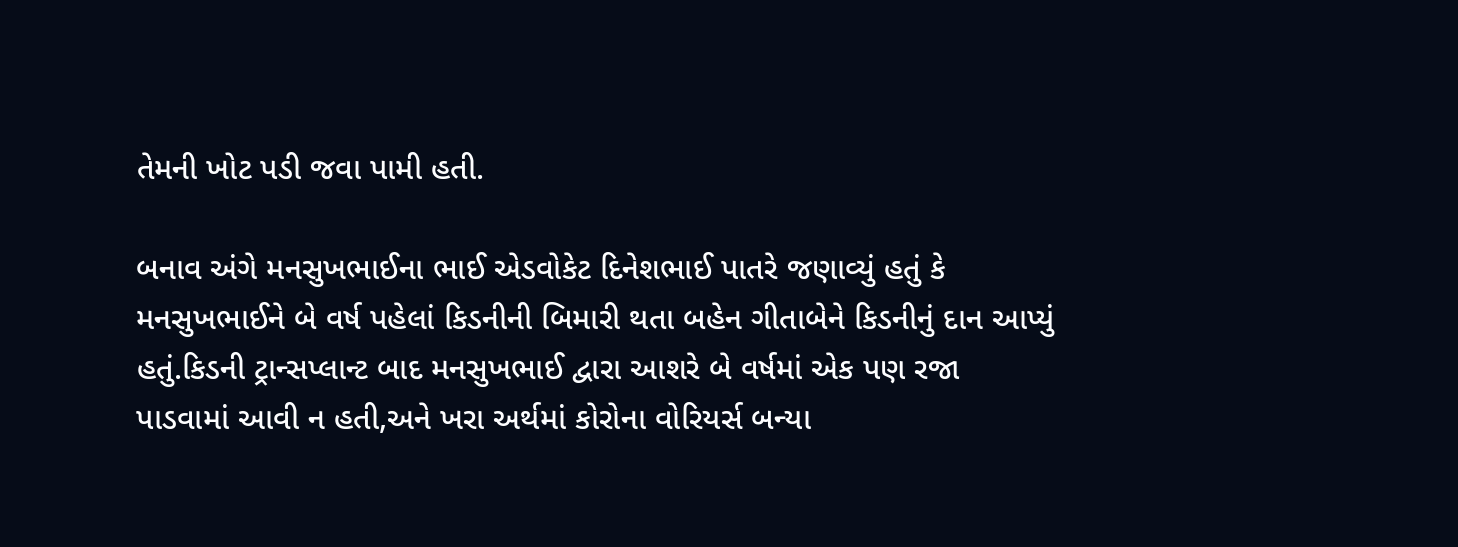તેમની ખોટ પડી જવા પામી હતી.

બનાવ અંગે મનસુખભાઈના ભાઈ એડવોકેટ દિનેશભાઈ પાતરે જણાવ્યું હતું કે મનસુખભાઈને બે વર્ષ પહેલાં કિડનીની બિમારી થતા બહેન ગીતાબેને કિડનીનું દાન આપ્યું હતું.કિડની ટ્રાન્સપ્લાન્ટ બાદ મનસુખભાઈ દ્વારા આશરે બે વર્ષમાં એક પણ રજા પાડવામાં આવી ન હતી,અને ખરા અર્થમાં કોરોના વોરિયર્સ બન્યા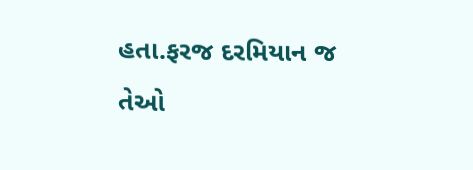હતા.ફરજ દરમિયાન જ તેઓ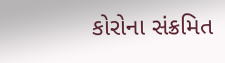કોરોના સંક્રમિત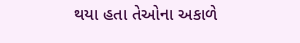થયા હતા તેઓના અકાળે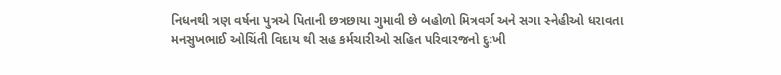નિધનથી ત્રણ વર્ષના પુત્રએ પિતાની છત્રછાયા ગુમાવી છે બહોળો મિત્રવર્ગ અને સગા સ્નેહીઓ ધરાવતા મનસુખભાઈ ઓચિંતી વિદાય થી સહ કર્મચારીઓ સહિત પરિવારજનો દુઃખી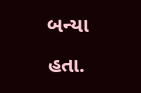બન્યા હતા.